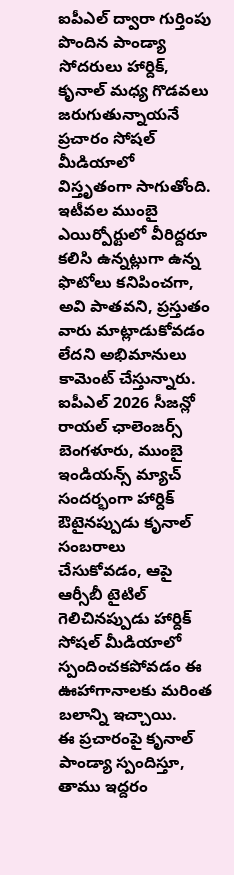ఐపీఎల్ ద్వారా గుర్తింపు పొందిన పాండ్యా సోదరులు హార్దిక్, కృనాల్ మధ్య గొడవలు జరుగుతున్నాయనే ప్రచారం సోషల్ మీడియాలో విస్తృతంగా సాగుతోంది. ఇటీవల ముంబై ఎయిర్పోర్టులో వీరిద్దరూ కలిసి ఉన్నట్లుగా ఉన్న ఫొటోలు కనిపించగా, అవి పాతవని, ప్రస్తుతం వారు మాట్లాడుకోవడం లేదని అభిమానులు కామెంట్ చేస్తున్నారు. ఐపీఎల్ 2026 సీజన్లో రాయల్ ఛాలెంజర్స్ బెంగళూరు, ముంబై ఇండియన్స్ మ్యాచ్ సందర్భంగా హార్దిక్ ఔటైనప్పుడు కృనాల్ సంబరాలు చేసుకోవడం, ఆపై ఆర్సీబీ టైటిల్ గెలిచినప్పుడు హార్దిక్ సోషల్ మీడియాలో స్పందించకపోవడం ఈ ఊహాగానాలకు మరింత బలాన్ని ఇచ్చాయి.
ఈ ప్రచారంపై కృనాల్ పాండ్యా స్పందిస్తూ, తాము ఇద్దరం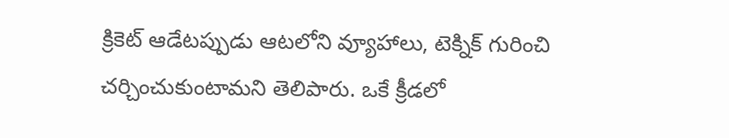క్రికెట్ ఆడేటప్పుడు ఆటలోని వ్యూహాలు, టెక్నిక్ గురించి చర్చించుకుంటామని తెలిపారు. ఒకే క్రీడలో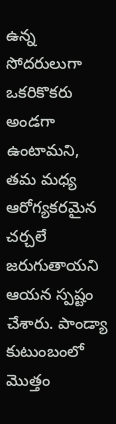ఉన్న సోదరులుగా ఒకరికొకరు అండగా ఉంటామని, తమ మధ్య ఆరోగ్యకరమైన చర్చలే జరుగుతాయని ఆయన స్పష్టం చేశారు. పాండ్యా కుటుంబంలో మొత్తం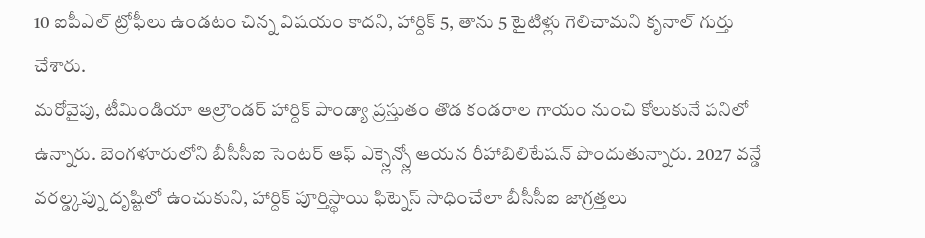10 ఐపీఎల్ ట్రోఫీలు ఉండటం చిన్న విషయం కాదని, హార్దిక్ 5, తాను 5 టైటిళ్లు గెలిచామని కృనాల్ గుర్తు చేశారు.
మరోవైపు, టీమిండియా ఆల్రౌండర్ హార్దిక్ పాండ్యా ప్రస్తుతం తొడ కండరాల గాయం నుంచి కోలుకునే పనిలో ఉన్నారు. బెంగళూరులోని బీసీసీఐ సెంటర్ ఆఫ్ ఎక్స్లెన్స్లో ఆయన రీహాబిలిటేషన్ పొందుతున్నారు. 2027 వన్డే వరల్డ్కప్ను దృష్టిలో ఉంచుకుని, హార్దిక్ పూర్తిస్థాయి ఫిట్నెస్ సాధించేలా బీసీసీఐ జాగ్రత్తలు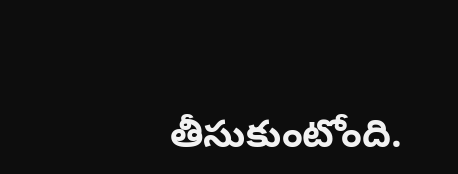తీసుకుంటోంది.